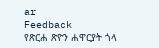ar
Feedback
የጽርሐ ጽዮን ሐዋርያት ጎላ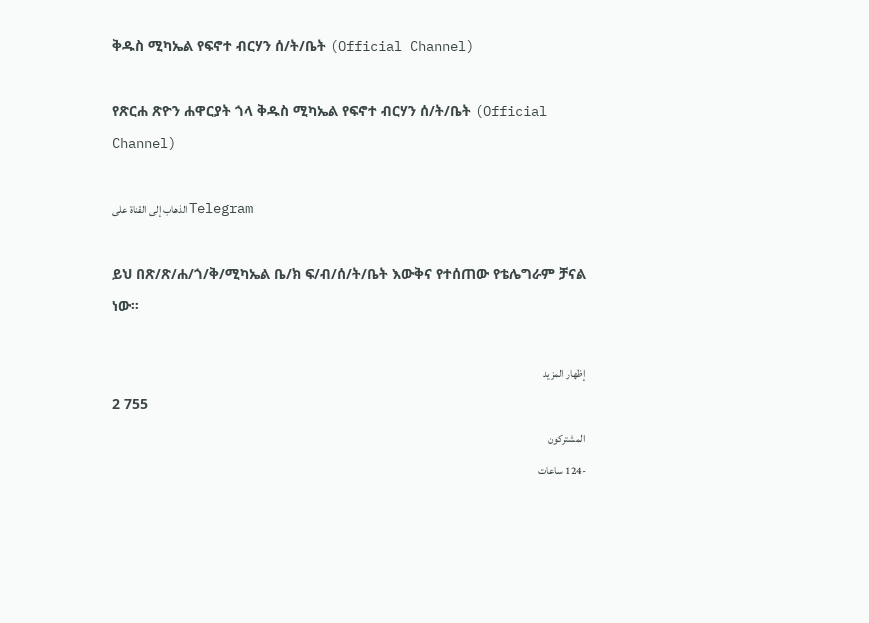ቅዱስ ሚካኤል የፍኖተ ብርሃን ሰ/ት/ቤት (Official Channel)

የጽርሐ ጽዮን ሐዋርያት ጎላ ቅዱስ ሚካኤል የፍኖተ ብርሃን ሰ/ት/ቤት (Official Channel)

الذهاب إلى القناة على Telegram

ይህ በጽ/ጽ/ሐ/ጎ/ቅ/ሚካኤል ቤ/ክ ፍ/ብ/ሰ/ት/ቤት እውቅና የተሰጠው የቴሌግራም ቻናል ነው።

إظهار المزيد
2 755
المشتركون
-124 ساعات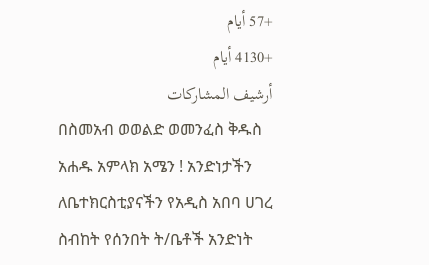+57 أيام
+4130 أيام
أرشيف المشاركات
በስመአብ ወወልድ ወመንፈስ ቅዱስ አሐዱ አምላክ አሜን ! አንድነታችን ለቤተክርስቲያናችን የአዲስ አበባ ሀገረ ስብከት የሰንበት ት/ቤቶች አንድነት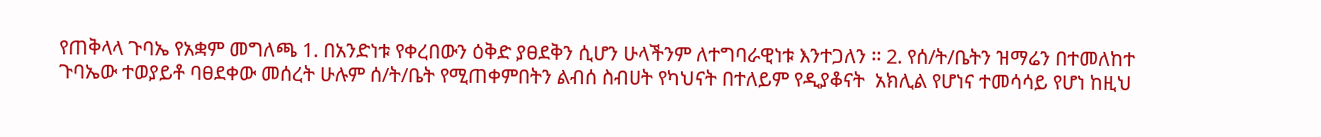የጠቅላላ ጉባኤ የአቋም መግለጫ 1. በአንድነቱ የቀረበውን ዕቅድ ያፀደቅን ሲሆን ሁላችንም ለተግባራዊነቱ እንተጋለን ፡፡ 2. የሰ/ት/ቤትን ዝማሬን በተመለከተ ጉባኤው ተወያይቶ ባፀደቀው መሰረት ሁሉም ሰ/ት/ቤት የሚጠቀምበትን ልብሰ ስብሀት የካህናት በተለይም የዲያቆናት  አክሊል የሆነና ተመሳሳይ የሆነ ከዚህ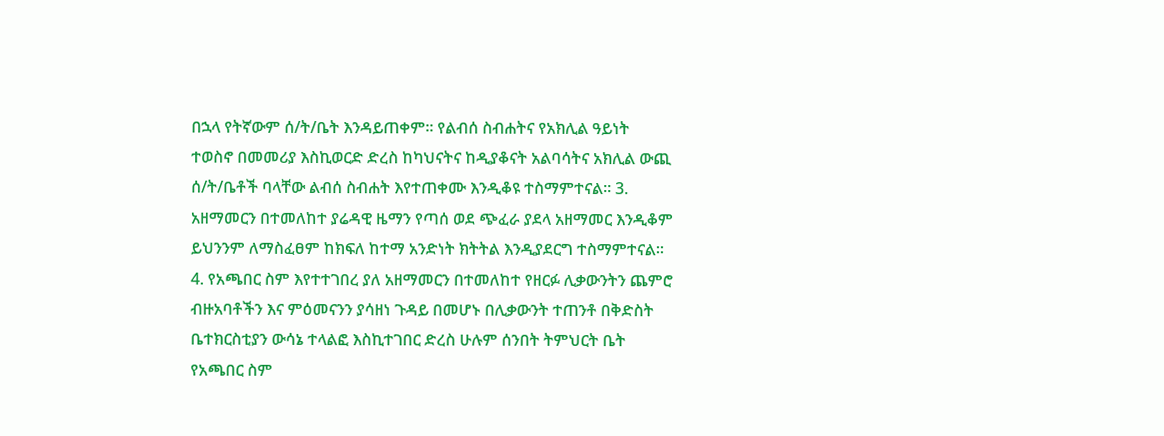በኋላ የትኛውም ሰ/ት/ቤት እንዳይጠቀም፡፡ የልብሰ ስብሐትና የአክሊል ዓይነት ተወስኖ በመመሪያ እስኪወርድ ድረስ ከካህናትና ከዲያቆናት አልባሳትና አክሊል ውጪ ሰ/ት/ቤቶች ባላቸው ልብሰ ስብሐት እየተጠቀሙ እንዲቆዩ ተስማምተናል፡፡ 3. አዘማመርን በተመለከተ ያሬዳዊ ዜማን የጣሰ ወደ ጭፈራ ያደላ አዘማመር እንዲቆም ይህንንም ለማስፈፀም ከክፍለ ከተማ አንድነት ክትትል እንዲያደርግ ተስማምተናል፡፡ 4. የአጫበር ስም እየተተገበረ ያለ አዘማመርን በተመለከተ የዘርፉ ሊቃውንትን ጨምሮ ብዙአባቶችን እና ምዕመናንን ያሳዘነ ጉዳይ በመሆኑ በሊቃውንት ተጠንቶ በቅድስት ቤተክርስቲያን ውሳኔ ተላልፎ እስኪተገበር ድረስ ሁሉም ሰንበት ትምህርት ቤት የአጫበር ስም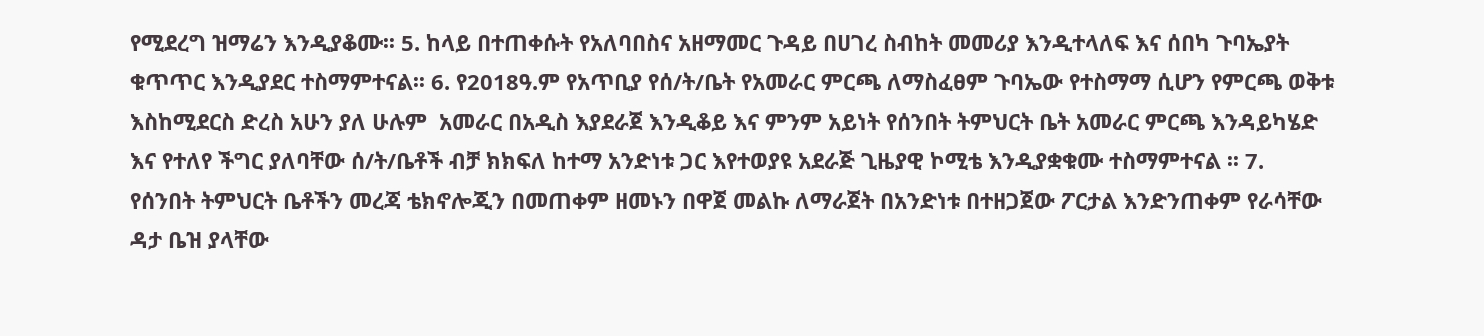የሚደረግ ዝማሬን እንዲያቆሙ፡፡ 5. ከላይ በተጠቀሱት የአለባበስና አዘማመር ጉዳይ በሀገረ ስብከት መመሪያ እንዲተላለፍ እና ሰበካ ጉባኤያት ቁጥጥር እንዲያደር ተስማምተናል፡፡ 6. የ2018ዓ.ም የአጥቢያ የሰ/ት/ቤት የአመራር ምርጫ ለማስፈፀም ጉባኤው የተስማማ ሲሆን የምርጫ ወቅቱ እስከሚደርስ ድረስ አሁን ያለ ሁሉም  አመራር በአዲስ እያደራጀ እንዲቆይ እና ምንም አይነት የሰንበት ትምህርት ቤት አመራር ምርጫ እንዳይካሄድ እና የተለየ ችግር ያለባቸው ሰ/ት/ቤቶች ብቻ ክክፍለ ከተማ አንድነቱ ጋር እየተወያዩ አደራጅ ጊዜያዊ ኮሚቴ እንዲያቋቁሙ ተስማምተናል ፡፡ 7.  የሰንበት ትምህርት ቤቶችን መረጃ ቴክኖሎጂን በመጠቀም ዘመኑን በዋጀ መልኩ ለማራጀት በአንድነቱ በተዘጋጀው ፖርታል እንድንጠቀም የራሳቸው ዳታ ቤዝ ያላቸው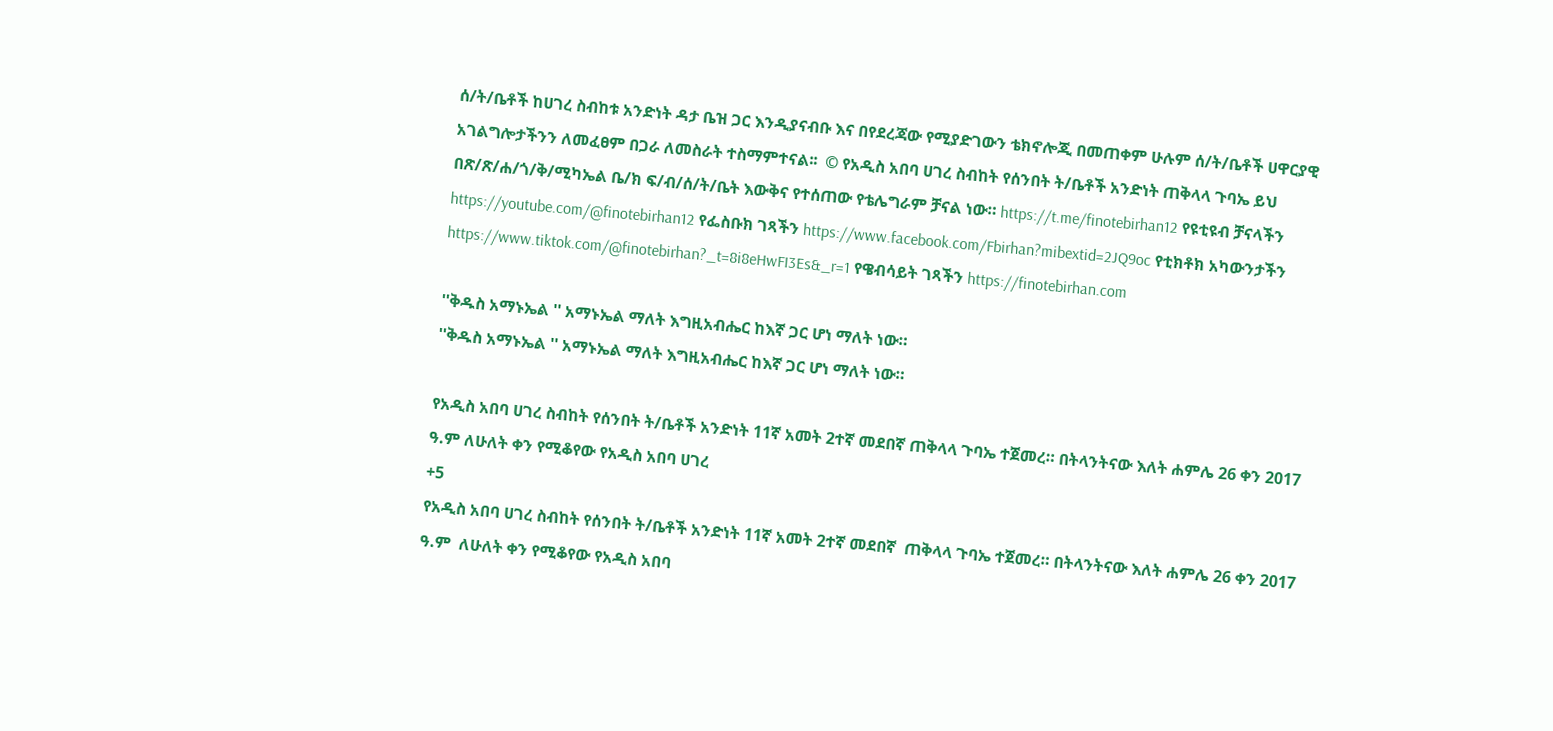ሰ/ት/ቤቶች ከሀገረ ስብከቱ አንድነት ዳታ ቤዝ ጋር እንዲያናብቡ እና በየደረጃው የሚያድገውን ቴክኖሎጂ በመጠቀም ሁሉም ሰ/ት/ቤቶች ሀዋርያዊ አገልግሎታችንን ለመፈፀም በጋራ ለመስራት ተስማምተናል፡፡  © የአዲስ አበባ ሀገረ ስብከት የሰንበት ት/ቤቶች አንድነት ጠቅላላ ጉባኤ ይህ በጽ/ጽ/ሐ/ጎ/ቅ/ሚካኤል ቤ/ክ ፍ/ብ/ሰ/ት/ቤት እውቅና የተሰጠው የቴሌግራም ቻናል ነው። https://t.me/finotebirhan12 የዩቲዩብ ቻናላችን https://youtube.com/@finotebirhan12 የፌስቡክ ገጻችን https://www.facebook.com/Fbirhan?mibextid=2JQ9oc የቲክቶክ አካውንታችን https://www.tiktok.com/@finotebirhan?_t=8i8eHwFI3Es&_r=1 የዌብሳይት ገጻችን https://finotebirhan.com

''ቅዱስ አማኑኤል '' አማኑኤል ማለት እግዚአብሔር ከእኛ ጋር ሆነ ማለት ነው።
''ቅዱስ አማኑኤል '' አማኑኤል ማለት እግዚአብሔር ከእኛ ጋር ሆነ ማለት ነው።

የአዲስ አበባ ሀገረ ስብከት የሰንበት ት/ቤቶች አንድነት 11ኛ አመት 2ተኛ መደበኛ ጠቅላላ ጉባኤ ተጀመረ። በትላንትናው እለት ሐምሌ 26 ቀን 2017 ዓ.ም ለሁለት ቀን የሚቆየው የአዲስ አበባ ሀገረ
+5
የአዲስ አበባ ሀገረ ስብከት የሰንበት ት/ቤቶች አንድነት 11ኛ አመት 2ተኛ መደበኛ  ጠቅላላ ጉባኤ ተጀመረ። በትላንትናው እለት ሐምሌ 26 ቀን 2017 ዓ.ም  ለሁለት ቀን የሚቆየው የአዲስ አበባ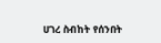ሀገረ ስብከት የሰንበት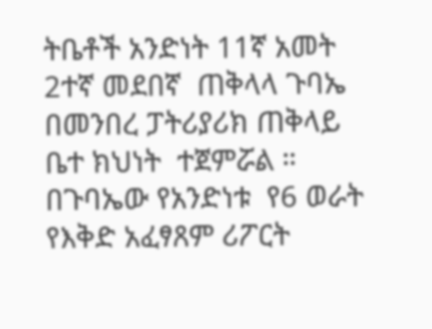ትቤቶች አንድነት 11ኛ አመት 2ተኛ መደበኛ  ጠቅላላ ጉባኤ በመንበረ ፓትሪያሪክ ጠቅላይ ቤተ ክህነት  ተጀምሯል ። በጉባኤው የአንድነቱ  የ6 ወራት የእቅድ አፈፃጸም ሪፖርት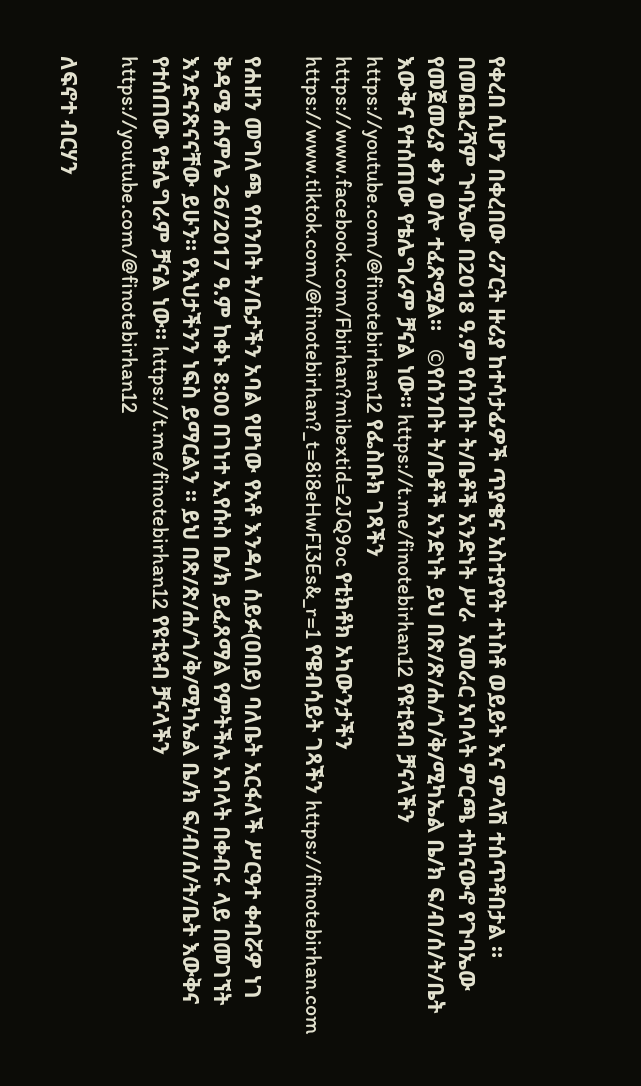የቀረበ ሲሆን በቀረበው ሪፖርት ዙሪያ ከተሳታፊዎች ጥያቄና አስተያየት ተነስቶ ወይይት እና ምላሽ ተሰጥቶበታል ። በመጨረሻም ጉባኤው በ2018 ዓ.ም የሰንበት ት/ቤቶች አንድነት ሥራ  አመራር አባላት ምርጫ ተከናውኖ የጉባኤው የመጀመሪያ ቀን ወሎ ተፈጽሟል።   ©የሰንበት ት/ቤቶች አንድነት ይህ በጽ/ጽ/ሐ/ጎ/ቅ/ሚካኤል ቤ/ክ ፍ/ብ/ሰ/ት/ቤት እውቅና የተሰጠው የቴሌግራም ቻናል ነው። https://t.me/finotebirhan12 የዩቲዩብ ቻናላችን https://youtube.com/@finotebirhan12 የፌስቡክ ገጻችን https://www.facebook.com/Fbirhan?mibextid=2JQ9oc የቲክቶክ አካውንታችን https://www.tiktok.com/@finotebirhan?_t=8i8eHwFI3Es&_r=1 የዌብሳይት ገጻችን https://finotebirhan.com

የሐዘን መግለጫ የሰንበት ት/ቤታችን አባል የሆነው የአቶ እንዳለ ሰይፉ(ዐበይ) ባለቤት አርፋለች ሥርዓተ ቀብሯዎ ነገ ቅዳሜ ሐምሌ 26/2017 ዓ.ም ከቀኑ 8:00 በገነተ ኢየሱስ ቤ/ክ ይፈጸማል የምትችሉ አባላት በቀብሩ ላይ በመገኘት እንድናጽናናቸው ይሁን። የእህታችንን ነፍስ ይማርልን ። ይህ በጽ/ጽ/ሐ/ጎ/ቅ/ሚካኤል ቤ/ክ ፍ/ብ/ሰ/ት/ቤት እውቅና የተሰጠው የቴሌግራም ቻናል ነው። https://t.me/finotebirhan12 የዩቲዩብ ቻናላችን https://youtube.com/@finotebirhan12

ለፍኖተ ብርሃን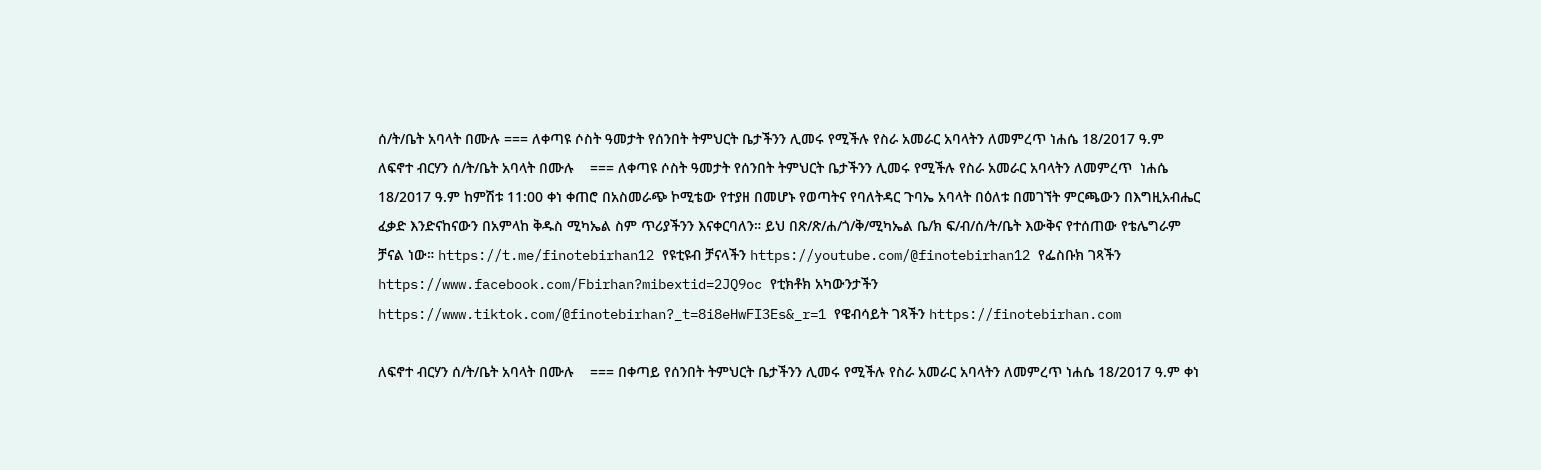ሰ/ት/ቤት አባላት በሙሉ === ለቀጣዩ ሶስት ዓመታት የሰንበት ትምህርት ቤታችንን ሊመሩ የሚችሉ የስራ አመራር አባላትን ለመምረጥ ነሐሴ 18/2017 ዓ.ም
ለፍኖተ ብርሃን ሰ/ት/ቤት አባላት በሙሉ    === ለቀጣዩ ሶስት ዓመታት የሰንበት ትምህርት ቤታችንን ሊመሩ የሚችሉ የስራ አመራር አባላትን ለመምረጥ  ነሐሴ 18/2017 ዓ.ም ከምሽቱ 11:00 ቀነ ቀጠሮ በአስመራጭ ኮሚቴው የተያዘ በመሆኑ የወጣትና የባለትዳር ጉባኤ አባላት በዕለቱ በመገኘት ምርጫውን በእግዚአብሔር ፈቃድ እንድናከናውን በአምላከ ቅዱስ ሚካኤል ስም ጥሪያችንን እናቀርባለን። ይህ በጽ/ጽ/ሐ/ጎ/ቅ/ሚካኤል ቤ/ክ ፍ/ብ/ሰ/ት/ቤት እውቅና የተሰጠው የቴሌግራም ቻናል ነው። https://t.me/finotebirhan12 የዩቲዩብ ቻናላችን https://youtube.com/@finotebirhan12 የፌስቡክ ገጻችን https://www.facebook.com/Fbirhan?mibextid=2JQ9oc የቲክቶክ አካውንታችን https://www.tiktok.com/@finotebirhan?_t=8i8eHwFI3Es&_r=1 የዌብሳይት ገጻችን https://finotebirhan.com

ለፍኖተ ብርሃን ሰ/ት/ቤት አባላት በሙሉ    === በቀጣይ የሰንበት ትምህርት ቤታችንን ሊመሩ የሚችሉ የስራ አመራር አባላትን ለመምረጥ ነሐሴ 18/2017 ዓ.ም ቀነ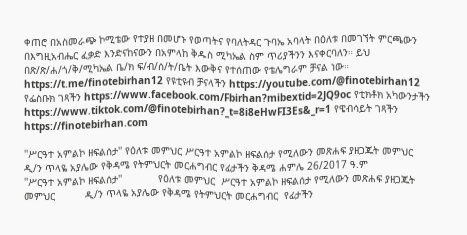ቀጠሮ በአስመራጭ ኮሚቴው የተያዘ በመሆኑ የወጣትና የባለትዳር ጉባኤ አባላት በዕለቱ በመገኘት ምርጫውን በእግዚአብሔር ፈቃድ እንድናከናውን በአምላከ ቅዱስ ሚካኤል ስም ጥሪያችንን እናቀርባለን። ይህ በጽ/ጽ/ሐ/ጎ/ቅ/ሚካኤል ቤ/ክ ፍ/ብ/ሰ/ት/ቤት እውቅና የተሰጠው የቴሌግራም ቻናል ነው። https://t.me/finotebirhan12 የዩቲዩብ ቻናላችን https://youtube.com/@finotebirhan12 የፌስቡክ ገጻችን https://www.facebook.com/Fbirhan?mibextid=2JQ9oc የቲክቶክ አካውንታችን https://www.tiktok.com/@finotebirhan?_t=8i8eHwFI3Es&_r=1 የዌብሳይት ገጻችን https://finotebirhan.com

''ሥርዓተ አምልኮ ዘፍልሰታ'' የዕለቱ መምህር ሥርዓተ አምልኮ ዘፍልሰታ የሚለውን መጽሐፍ ያዘጋጁት መምህር ዲ/ን ጥላዬ አያሌው የቅዳሜ የትምህርት መርሐግብር የፊታችን ቅዳሜ ሐምሌ 26/2017 ዓ.ም
''ሥርዓተ አምልኮ ዘፍልሰታ''            የዕለቱ መምህር  ሥርዓተ አምልኮ ዘፍልሰታ የሚለውን መጽሐፍ ያዘጋጁት መምህር          ዲ/ን ጥላዬ አያሌው የቅዳሜ የትምህርት መርሐግብር  የፊታችን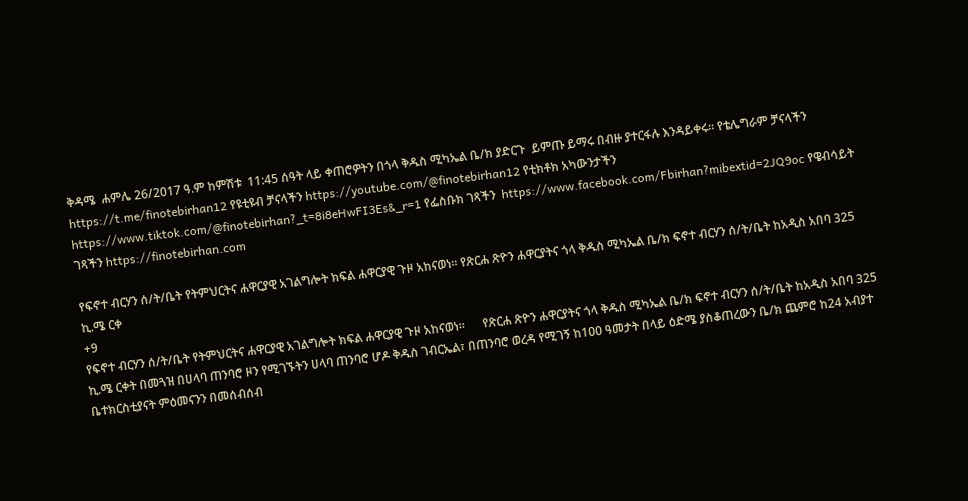ቅዳሜ  ሐምሌ 26/2017 ዓ.ም ከምሽቱ  11:45 ሰዓት ላይ ቀጠሮዎትን በጎላ ቅዱስ ሚካኤል ቤ/ክ ያድርጉ  ይምጡ ይማሩ በብዙ ያተርፋሉ እንዳይቀሩ። የቴሌግራም ቻናላችን https://t.me/finotebirhan12 የዩቲዩብ ቻናላችን https://youtube.com/@finotebirhan12 የቲክቶክ አካውንታችን https://www.tiktok.com/@finotebirhan?_t=8i8eHwFI3Es&_r=1 የፌስቡክ ገጻችን  https://www.facebook.com/Fbirhan?mibextid=2JQ9oc የዌብሳይት ገጻችን https://finotebirhan.com

የፍኖተ ብርሃን ሰ/ት/ቤት የትምህርትና ሐዋርያዊ አገልግሎት ክፍል ሐዋርያዊ ጉዞ አከናወነ። የጽርሐ ጽዮን ሐዋርያትና ጎላ ቅዱስ ሚካኤል ቤ/ክ ፍኖተ ብርሃን ሰ/ት/ቤት ከአዲስ አበባ 325 ኪ.ሜ ርቀ
+9
የፍኖተ ብርሃን ሰ/ት/ቤት የትምህርትና ሐዋርያዊ አገልግሎት ክፍል ሐዋርያዊ ጉዞ አከናወነ።      የጽርሐ ጽዮን ሐዋርያትና ጎላ ቅዱስ ሚካኤል ቤ/ክ ፍኖተ ብርሃን ሰ/ት/ቤት ከአዲስ አበባ 325 ኪ.ሜ ርቀት በመጓዝ በሀላባ ጠንባሮ ዞን የሚገኙትን ሀላባ ጠንባሮ ሆዶ ቅዱስ ገብርኤል፣ በጠንባሮ ወረዳ የሚገኝ ከ100 ዓመታት በላይ ዕድሜ ያስቆጠረውን ቤ/ክ ጨምሮ ከ24 አብያተ ቤተክርስቲያናት ምዕመናንን በመሰብሰብ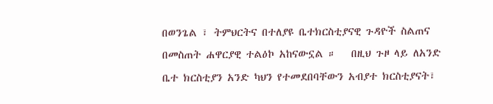በወንጌል ፣ ትምህርትና በተለያዩ ቤተክርስቲያናዊ ጉዳዮች ስልጠና በመስጠት ሐዋርያዊ ተልዕኮ አከናውኗል ።   በዚህ ጉዞ ላይ ለአንድ ቤተ ክርስቲያን አንድ ካህን የተመደበባቸውን አብያተ ክርስቲያናት፣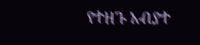የተዘጉ አብያተ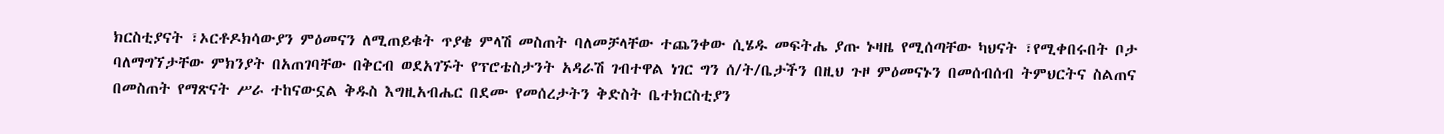ክርስቲያናት ፣ኦርቶዶክሳውያን ምዕመናን ለሚጠይቁት ጥያቄ ምላሽ መስጠት ባለመቻላቸው ተጨንቀው ሲሄዱ መፍትሔ ያጡ ኑዛዜ የሚሰጣቸው ካህናት ፣የሚቀበሩበት ቦታ ባለማግኘታቸው ምክንያት በአጠገባቸው በቅርብ ወደአገኙት የፕሮቴስታንት አዳራሽ ገብተዋል ነገር ግን ሰ/ት/ቤታችን በዚህ ጉዞ ምዕመናኑን በመሰብሰብ ትምህርትና ስልጠና በመስጠት የማጽናት ሥራ ተከናውኗል ቅዱስ እግዚአብሔር በደሙ የመሰረታትን ቅድስት ቤተክርስቲያን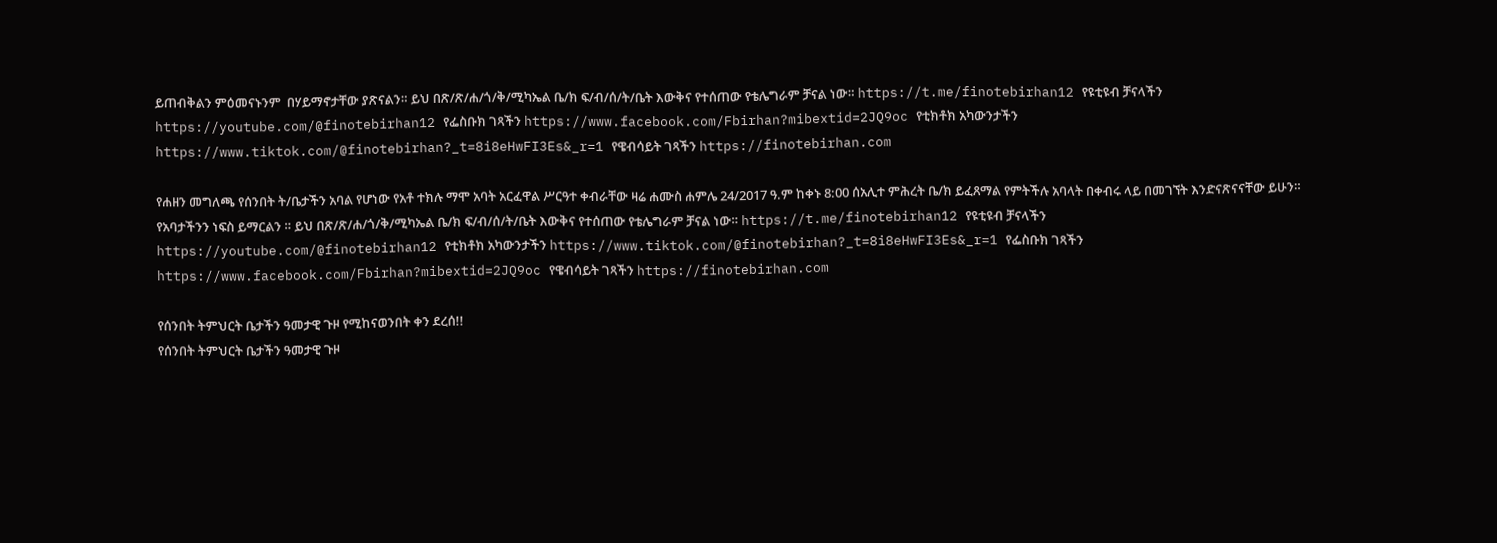ይጠብቅልን ምዕመናኑንም  በሃይማኖታቸው ያጽናልን። ይህ በጽ/ጽ/ሐ/ጎ/ቅ/ሚካኤል ቤ/ክ ፍ/ብ/ሰ/ት/ቤት እውቅና የተሰጠው የቴሌግራም ቻናል ነው። https://t.me/finotebirhan12 የዩቲዩብ ቻናላችን https://youtube.com/@finotebirhan12 የፌስቡክ ገጻችን https://www.facebook.com/Fbirhan?mibextid=2JQ9oc የቲክቶክ አካውንታችን https://www.tiktok.com/@finotebirhan?_t=8i8eHwFI3Es&_r=1 የዌብሳይት ገጻችን https://finotebirhan.com

የሐዘን መግለጫ የሰንበት ት/ቤታችን አባል የሆነው የአቶ ተክሉ ማሞ አባት አርፈዋል ሥርዓተ ቀብራቸው ዛሬ ሐሙስ ሐምሌ 24/2017 ዓ.ም ከቀኑ 8:00 ሰአሊተ ምሕረት ቤ/ክ ይፈጸማል የምትችሉ አባላት በቀብሩ ላይ በመገኘት እንድናጽናናቸው ይሁን። የአባታችንን ነፍስ ይማርልን ። ይህ በጽ/ጽ/ሐ/ጎ/ቅ/ሚካኤል ቤ/ክ ፍ/ብ/ሰ/ት/ቤት እውቅና የተሰጠው የቴሌግራም ቻናል ነው። https://t.me/finotebirhan12 የዩቲዩብ ቻናላችን https://youtube.com/@finotebirhan12 የቲክቶክ አካውንታችን https://www.tiktok.com/@finotebirhan?_t=8i8eHwFI3Es&_r=1 የፌስቡክ ገጻችን https://www.facebook.com/Fbirhan?mibextid=2JQ9oc የዌብሳይት ገጻችን https://finotebirhan.com

የሰንበት ትምህርት ቤታችን ዓመታዊ ጉዞ የሚከናወንበት ቀን ደረሰ!!
የሰንበት ትምህርት ቤታችን ዓመታዊ ጉዞ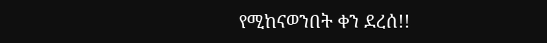የሚከናወንበት ቀን ደረሰ!!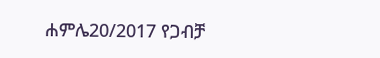ሐምሌ20/2017 የጋብቻ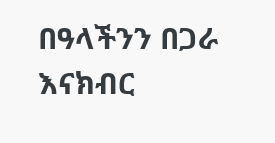በዓላችንን በጋራ እናክብር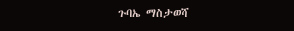ጉባኤ ማስታወሻ